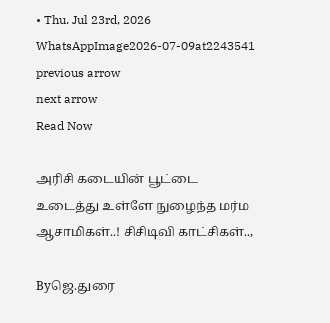• Thu. Jul 23rd, 2026
WhatsAppImage2026-07-09at2243541
previous arrow
next arrow
Read Now

அரிசி கடையின் பூட்டை உடைத்து உள்ளே நுழைந்த மர்ம ஆசாமிகள்..! சிசிடிவி காட்சிகள்..,

Byஜெ.துரை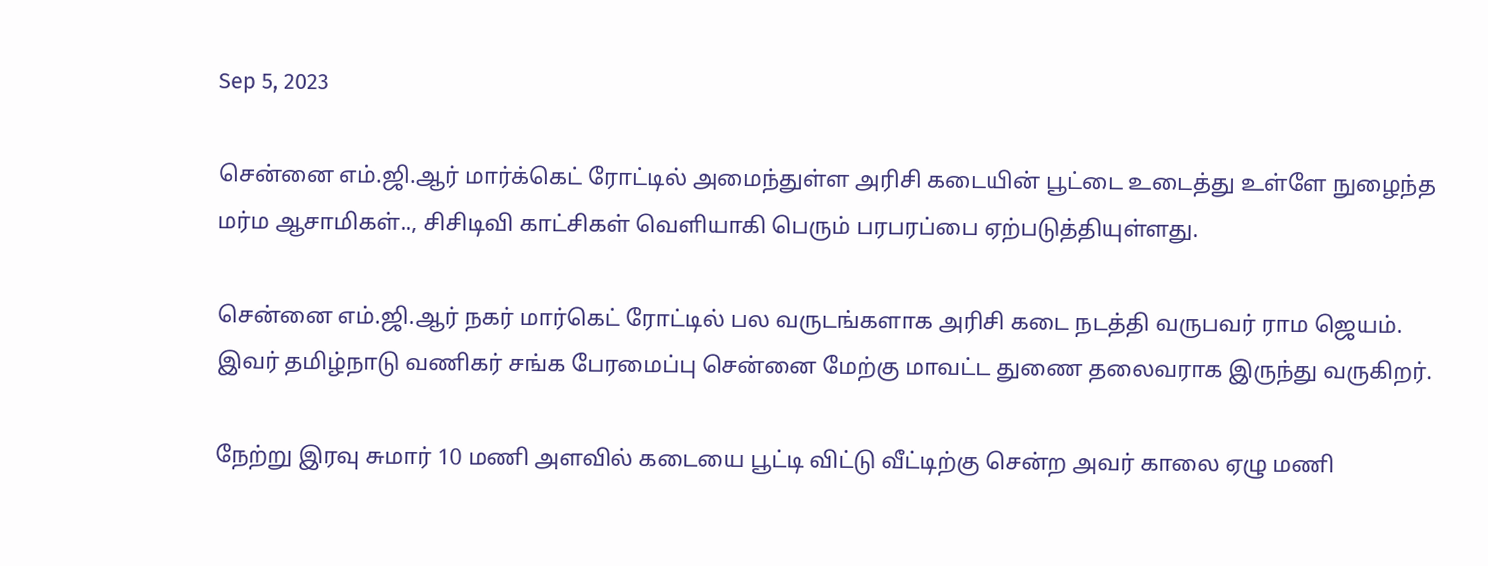Sep 5, 2023

சென்னை எம்.ஜி.ஆர் மார்க்கெட் ரோட்டில் அமைந்துள்ள அரிசி கடையின் பூட்டை உடைத்து உள்ளே நுழைந்த மர்ம ஆசாமிகள்.., சிசிடிவி காட்சிகள் வெளியாகி பெரும் பரபரப்பை ஏற்படுத்தியுள்ளது.

சென்னை எம்.ஜி.ஆர் நகர் மார்கெட் ரோட்டில் பல வருடங்களாக அரிசி கடை நடத்தி வருபவர் ராம ஜெயம். இவர் தமிழ்நாடு வணிகர் சங்க பேரமைப்பு சென்னை மேற்கு மாவட்ட துணை தலைவராக இருந்து வருகிறர்.

நேற்று இரவு சுமார் 10 மணி அளவில் கடையை பூட்டி விட்டு வீட்டிற்கு சென்ற அவர் காலை ஏழு மணி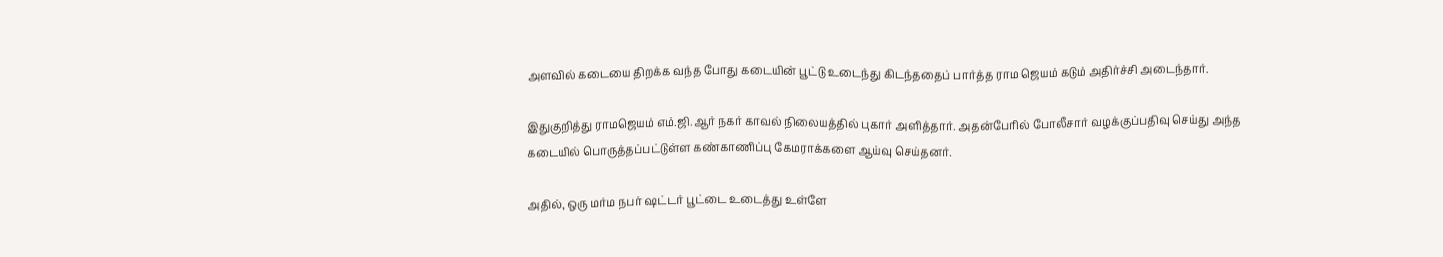அளவில் கடையை திறக்க வந்த போது கடையின் பூட்டு உடைந்து கிடந்ததைப் பார்த்த ராம ஜெயம் கடும் அதிர்ச்சி அடைந்தார்.

இதுகுறித்து ராமஜெயம் எம்.ஜி.ஆர் நகர் காவல் நிலையத்தில் புகார் அளித்தார். அதன்பேரில் போலீசார் வழக்குப்பதிவு செய்து அந்த கடையில் பொருத்தப்பட்டுள்ள கண்காணிப்பு கேமராக்களை ஆய்வு செய்தனர்.

அதில், ஒரு மர்ம நபர் ஷட்டர் பூட்டை உடைத்து உள்ளே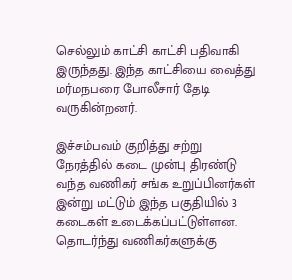செல்லும் காட்சி காட்சி பதிவாகி இருந்தது. இந்த காட்சியை வைத்து மர்மநபரை போலீசார் தேடி வருகின்றனர்.

இச்சம்பவம் குறித்து சற்று நேரத்தில் கடை முன்பு திரண்டு வந்த வணிகர் சங்க உறுப்பினர்கள் இன்று மட்டும் இந்த பகுதியில் 3 கடைகள் உடைக்கப்பட்டுள்ளன. தொடர்ந்து வணிகர்களுக்கு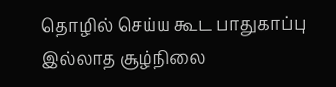தொழில் செய்ய கூட பாதுகாப்பு இல்லாத சூழ்நிலை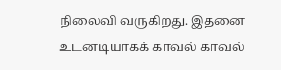நிலைவி வருகிறது. இதனை உடனடியாகக் காவல் காவல்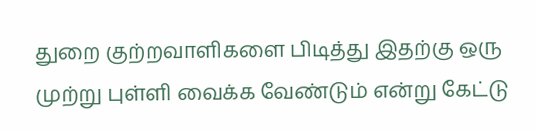துறை குற்றவாளிகளை பிடித்து இதற்கு ஒரு முற்று புள்ளி வைக்க வேண்டும் என்று கேட்டு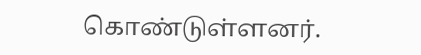கொண்டுள்ளனர்.